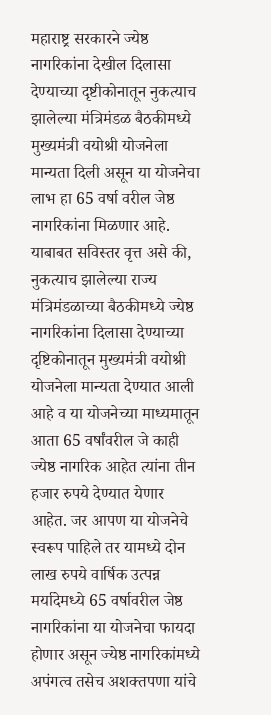महाराष्ट्र सरकारने ज्येष्ठ नागरिकांना देखील दिलासा देण्याच्या दृष्टीकोनातून नुकत्याच झालेल्या मंत्रिमंडळ बैठकीमध्ये मुख्यमंत्री वयोश्री योजनेला मान्यता दिली असून या योजनेचा लाभ हा 65 वर्षा वरील जेष्ठ नागरिकांना मिळणार आहे.
याबाबत सविस्तर वृत्त असे की, नुकत्याच झालेल्या राज्य मंत्रिमंडळाच्या बैठकीमध्ये ज्येष्ठ नागरिकांना दिलासा देण्याच्या दृष्टिकोनातून मुख्यमंत्री वयोश्री योजनेला मान्यता देण्यात आली आहे व या योजनेच्या माध्यमातून आता 65 वर्षांवरील जे काही ज्येष्ठ नागरिक आहेत त्यांना तीन हजार रुपये देण्यात येणार आहेत. जर आपण या योजनेचे स्वरूप पाहिले तर यामध्ये दोन लाख रुपये वार्षिक उत्पन्न मर्यादेमध्ये 65 वर्षावरील जेष्ठ नागरिकांना या योजनेचा फायदा होणार असून ज्येष्ठ नागरिकांमध्ये अपंगत्व तसेच अशक्तपणा यांचे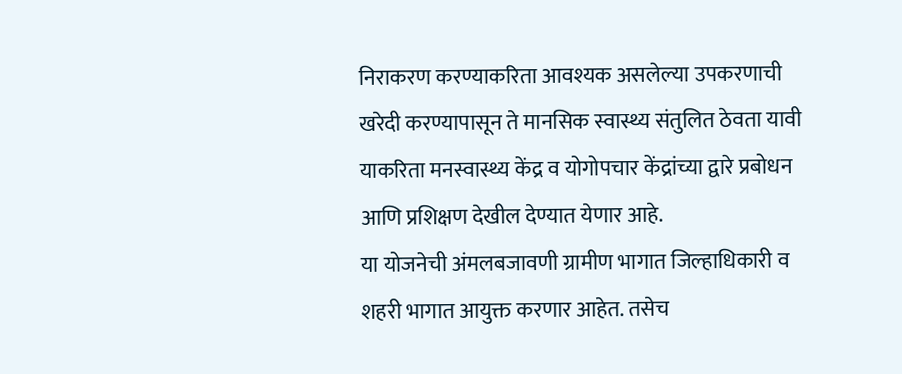निराकरण करण्याकरिता आवश्यक असलेल्या उपकरणाची खरेदी करण्यापासून ते मानसिक स्वास्थ्य संतुलित ठेवता यावी याकरिता मनस्वास्थ्य केंद्र व योगोपचार केंद्रांच्या द्वारे प्रबोधन आणि प्रशिक्षण देखील देण्यात येणार आहे.
या योजनेची अंमलबजावणी ग्रामीण भागात जिल्हाधिकारी व शहरी भागात आयुक्त करणार आहेत. तसेच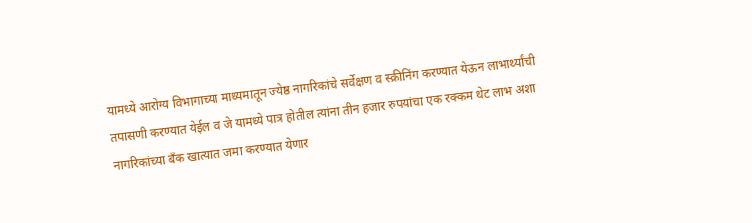यामध्ये आरोग्य विभागाच्या माध्यमातून ज्येष्ठ नागरिकांचे सर्वेक्षण व स्क्रीनिंग करण्यात येऊन लाभार्थ्यांची तपासणी करण्यात येईल व जे यामध्ये पात्र होतील त्यांना तीन हजार रुपयांचा एक रक्कम थेट लाभ अशा नागरिकांच्या बँक खात्यात जमा करण्यात येणार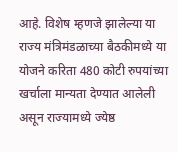आहे. विशेष म्हणजे झालेल्या या राज्य मंत्रिमंडळाच्या बैठकीमध्ये या योजने करिता 480 कोटी रुपयांच्या खर्चाला मान्यता देण्यात आलेली असून राज्यामध्ये ज्येष्ठ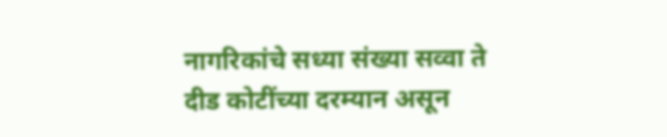नागरिकांचे सध्या संख्या सव्वा ते दीड कोटींच्या दरम्यान असून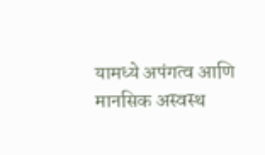यामध्ये अपंगत्व आणि मानसिक अस्वस्थ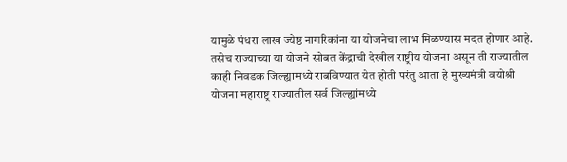यामुळे पंधरा लाख ज्येष्ठ नागरिकांना या योजनेचा लाभ मिळण्यास मदत होणार आहे.
तसेच राज्याच्या या योजने सोबत केंद्राची देखील राष्ट्रीय योजना असून ती राज्यातील काही निवडक जिल्ह्यामध्ये राबविण्यात येत होती परंतु आता हे मुख्यमंत्री वयोश्री योजना महाराष्ट्र राज्यातील सर्व जिल्ह्यांमध्ये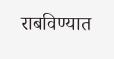राबविण्यात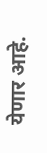येणार आहे.